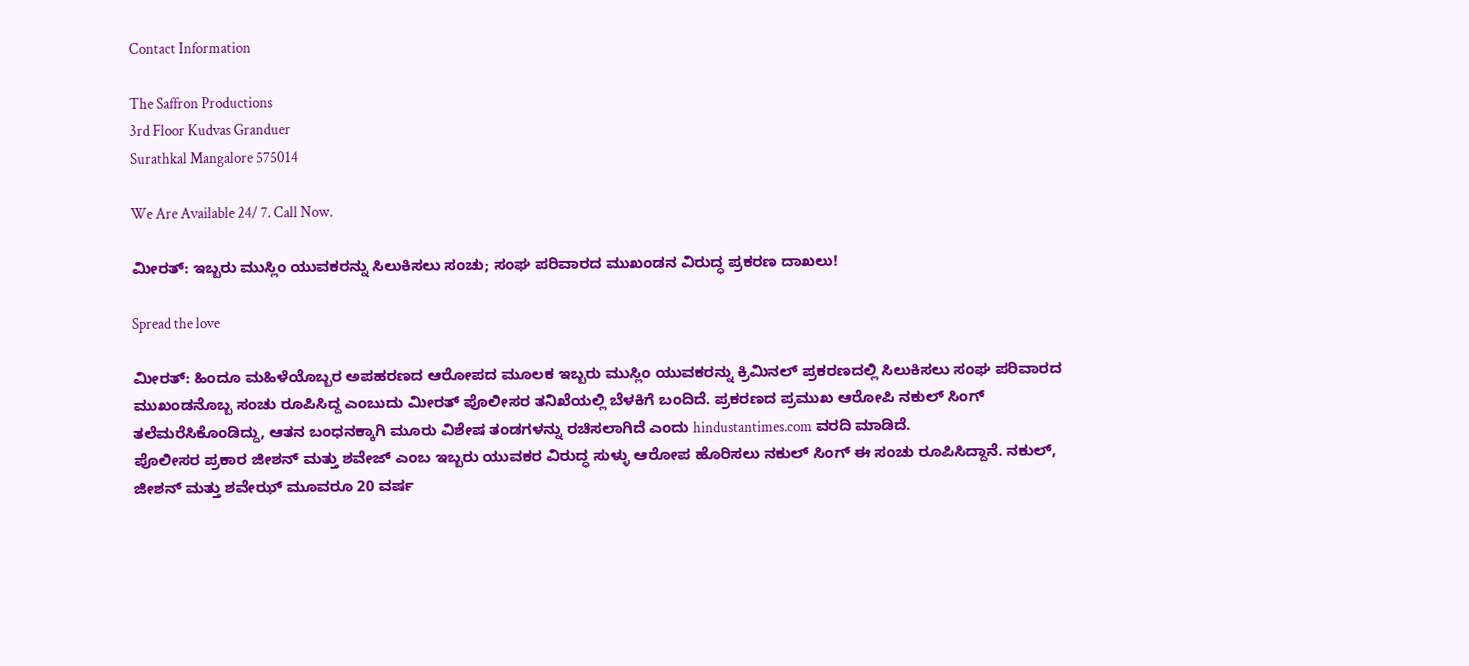Contact Information

The Saffron Productions
3rd Floor Kudvas Granduer
Surathkal Mangalore 575014

We Are Available 24/ 7. Call Now.

ಮೀರತ್: ಇಬ್ಬರು ಮುಸ್ಲಿಂ ಯುವಕರನ್ನು ಸಿಲುಕಿಸಲು ಸಂಚು; ಸಂಘ ಪರಿವಾರದ ಮುಖಂಡನ ವಿರುದ್ಧ ಪ್ರಕರಣ ದಾಖಲು!

Spread the love

ಮೀರತ್: ಹಿಂದೂ ಮಹಿಳೆಯೊಬ್ಬರ ಅಪಹರಣದ ಆರೋಪದ ಮೂಲಕ ಇಬ್ಬರು ಮುಸ್ಲಿಂ ಯುವಕರನ್ನು ಕ್ರಿಮಿನಲ್ ಪ್ರಕರಣದಲ್ಲಿ ಸಿಲುಕಿಸಲು ಸಂಘ ಪರಿವಾರದ ಮುಖಂಡನೊಬ್ಬ ಸಂಚು ರೂಪಿಸಿದ್ದ ಎಂಬುದು ಮೀರತ್‌ ಪೊಲೀಸರ ತನಿಖೆಯಲ್ಲಿ ಬೆಳಕಿಗೆ ಬಂದಿದೆ. ಪ್ರಕರಣದ ಪ್ರಮುಖ ಆರೋಪಿ ನಕುಲ್ ಸಿಂಗ್ ತಲೆಮರೆಸಿಕೊಂಡಿದ್ದು, ಆತನ ಬಂಧನಕ್ಕಾಗಿ ಮೂರು ವಿಶೇಷ ತಂಡಗಳನ್ನು ರಚಿಸಲಾಗಿದೆ ಎಂದು hindustantimes.com ವರದಿ ಮಾಡಿದೆ.
ಪೊಲೀಸರ ಪ್ರಕಾರ ಜೀಶನ್ ಮತ್ತು ಶವೇಜ್ ಎಂಬ ಇಬ್ಬರು ಯುವಕರ ವಿರುದ್ಧ ಸುಳ್ಳು ಆರೋಪ ಹೊರಿಸಲು ನಕುಲ್ ಸಿಂಗ್ ಈ ಸಂಚು ರೂಪಿಸಿದ್ದಾನೆ. ನಕುಲ್, ಜೀಶನ್ ಮತ್ತು ಶವೇಝ್ ಮೂವರೂ 20 ವರ್ಷ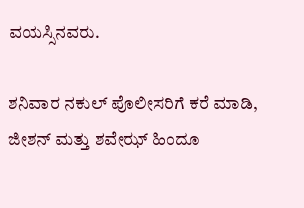ವಯಸ್ಸಿನವರು.

ಶನಿವಾರ ನಕುಲ್ ಪೊಲೀಸರಿಗೆ ಕರೆ ಮಾಡಿ, ಜೀಶನ್ ಮತ್ತು ಶವೇಝ್ ಹಿಂದೂ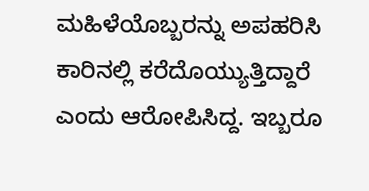ಮಹಿಳೆಯೊಬ್ಬರನ್ನು ಅಪಹರಿಸಿ ಕಾರಿನಲ್ಲಿ ಕರೆದೊಯ್ಯುತ್ತಿದ್ದಾರೆ ಎಂದು ಆರೋಪಿಸಿದ್ದ. ಇಬ್ಬರೂ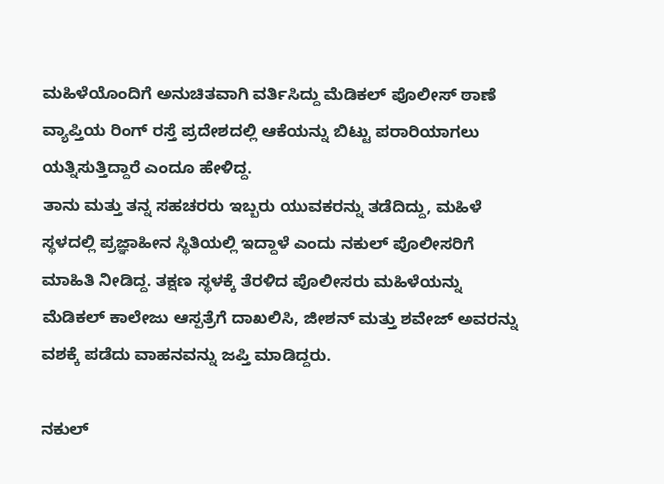ಮಹಿಳೆಯೊಂದಿಗೆ ಅನುಚಿತವಾಗಿ ವರ್ತಿಸಿದ್ದು ಮೆಡಿಕಲ್ ಪೊಲೀಸ್‌ ಠಾಣೆ ವ್ಯಾಪ್ತಿಯ ರಿಂಗ್ ರಸ್ತೆ ಪ್ರದೇಶದಲ್ಲಿ ಆಕೆಯನ್ನು ಬಿಟ್ಟು ಪರಾರಿಯಾಗಲು ಯತ್ನಿಸುತ್ತಿದ್ದಾರೆ ಎಂದೂ ಹೇಳಿದ್ದ.
ತಾನು ಮತ್ತು ತನ್ನ ಸಹಚರರು ಇಬ್ಬರು ಯುವಕರನ್ನು ತಡೆದಿದ್ದು, ಮಹಿಳೆ ಸ್ಥಳದಲ್ಲಿ ಪ್ರಜ್ಞಾಹೀನ ಸ್ಥಿತಿಯಲ್ಲಿ ಇದ್ದಾಳೆ ಎಂದು ನಕುಲ್ ಪೊಲೀಸರಿಗೆ ಮಾಹಿತಿ ನೀಡಿದ್ದ. ತಕ್ಷಣ ಸ್ಥಳಕ್ಕೆ ತೆರಳಿದ ಪೊಲೀಸರು ಮಹಿಳೆಯನ್ನು ಮೆಡಿಕಲ್ ಕಾಲೇಜು ಆಸ್ಪತ್ರೆಗೆ ದಾಖಲಿಸಿ, ಜೀಶನ್ ಮತ್ತು ಶವೇಜ್ ಅವರನ್ನು ವಶಕ್ಕೆ ಪಡೆದು ವಾಹನವನ್ನು ಜಪ್ತಿ ಮಾಡಿದ್ದರು.

ನಕುಲ್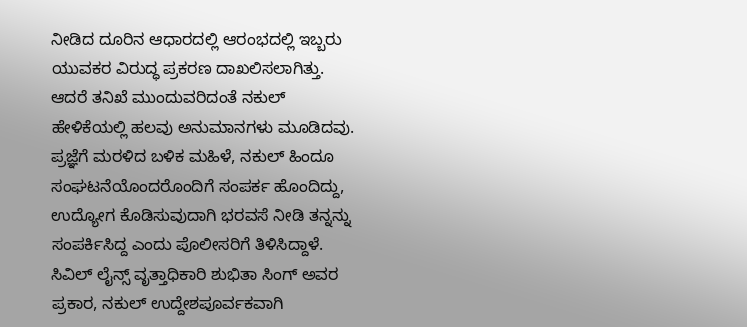ನೀಡಿದ ದೂರಿನ ಆಧಾರದಲ್ಲಿ ಆರಂಭದಲ್ಲಿ ಇಬ್ಬರು ಯುವಕರ ವಿರುದ್ಧ ಪ್ರಕರಣ ದಾಖಲಿಸಲಾಗಿತ್ತು. ಆದರೆ ತನಿಖೆ ಮುಂದುವರಿದಂತೆ ನಕುಲ್ ಹೇಳಿಕೆಯಲ್ಲಿ ಹಲವು ಅನುಮಾನಗಳು ಮೂಡಿದವು.
ಪ್ರಜ್ಞೆಗೆ ಮರಳಿದ ಬಳಿಕ ಮಹಿಳೆ, ನಕುಲ್ ಹಿಂದೂ ಸಂಘಟನೆಯೊಂದರೊಂದಿಗೆ ಸಂಪರ್ಕ ಹೊಂದಿದ್ದು, ಉದ್ಯೋಗ ಕೊಡಿಸುವುದಾಗಿ ಭರವಸೆ ನೀಡಿ ತನ್ನನ್ನು ಸಂಪರ್ಕಿಸಿದ್ದ ಎಂದು ಪೊಲೀಸರಿಗೆ ತಿಳಿಸಿದ್ದಾಳೆ.
ಸಿವಿಲ್ ಲೈನ್ಸ್ ವೃತ್ತಾಧಿಕಾರಿ ಶುಭಿತಾ ಸಿಂಗ್ ಅವರ ಪ್ರಕಾರ, ನಕುಲ್ ಉದ್ದೇಶಪೂರ್ವಕವಾಗಿ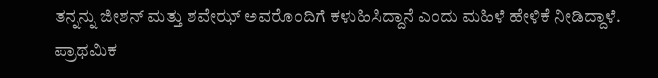ತನ್ನನ್ನು ಜೀಶನ್ ಮತ್ತು ಶವೇಝ್ ಅವರೊಂದಿಗೆ ಕಳುಹಿಸಿದ್ದಾನೆ ಎಂದು ಮಹಿಳೆ ಹೇಳಿಕೆ ನೀಡಿದ್ದಾಳೆ. ಪ್ರಾಥಮಿಕ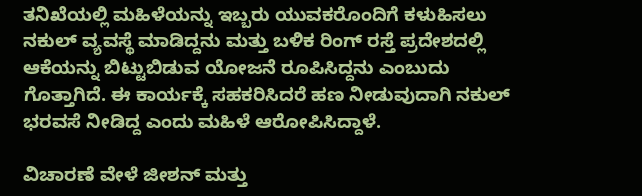ತನಿಖೆಯಲ್ಲಿ ಮಹಿಳೆಯನ್ನು ಇಬ್ಬರು ಯುವಕರೊಂದಿಗೆ ಕಳುಹಿಸಲು ನಕುಲ್ ವ್ಯವಸ್ಥೆ ಮಾಡಿದ್ದನು ಮತ್ತು ಬಳಿಕ ರಿಂಗ್ ರಸ್ತೆ ಪ್ರದೇಶದಲ್ಲಿ ಆಕೆಯನ್ನು ಬಿಟ್ಟುಬಿಡುವ ಯೋಜನೆ ರೂಪಿಸಿದ್ದನು ಎಂಬುದು ಗೊತ್ತಾಗಿದೆ. ಈ ಕಾರ್ಯಕ್ಕೆ ಸಹಕರಿಸಿದರೆ ಹಣ ನೀಡುವುದಾಗಿ ನಕುಲ್ ಭರವಸೆ ನೀಡಿದ್ದ ಎಂದು ಮಹಿಳೆ ಆರೋಪಿಸಿದ್ದಾಳೆ.

ವಿಚಾರಣೆ ವೇಳೆ ಜೀಶನ್ ಮತ್ತು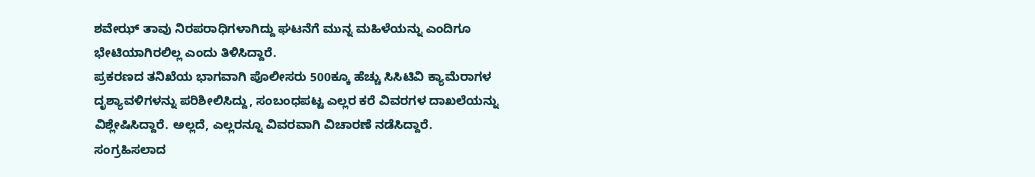ಶವೇಝ್ ತಾವು ನಿರಪರಾಧಿಗಳಾಗಿದ್ದು ಘಟನೆಗೆ ಮುನ್ನ ಮಹಿಳೆಯನ್ನು ಎಂದಿಗೂ ಭೇಟಿಯಾಗಿರಲಿಲ್ಲ ಎಂದು ತಿಳಿಸಿದ್ದಾರೆ.
ಪ್ರಕರಣದ ತನಿಖೆಯ ಭಾಗವಾಗಿ ಪೊಲೀಸರು 500ಕ್ಕೂ ಹೆಚ್ಚು ಸಿಸಿಟಿವಿ ಕ್ಯಾಮೆರಾಗಳ ದೃಶ್ಯಾವಳಿಗಳನ್ನು ಪರಿಶೀಲಿಸಿದ್ದು, ಸಂಬಂಧಪಟ್ಟ ಎಲ್ಲರ ಕರೆ ವಿವರಗಳ ದಾಖಲೆಯನ್ನು ವಿಶ್ಲೇಷಿಸಿದ್ದಾರೆ. ಅಲ್ಲದೆ, ಎಲ್ಲರನ್ನೂ ವಿವರವಾಗಿ ವಿಚಾರಣೆ ನಡೆಸಿದ್ದಾರೆ.
ಸಂಗ್ರಹಿಸಲಾದ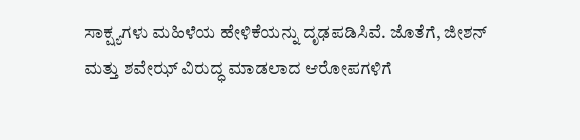ಸಾಕ್ಷ್ಯಗಳು ಮಹಿಳೆಯ ಹೇಳಿಕೆಯನ್ನು ದೃಢಪಡಿಸಿವೆ. ಜೊತೆಗೆ, ಜೀಶನ್ ಮತ್ತು ಶವೇಝ್ ವಿರುದ್ಧ ಮಾಡಲಾದ ಆರೋಪಗಳಿಗೆ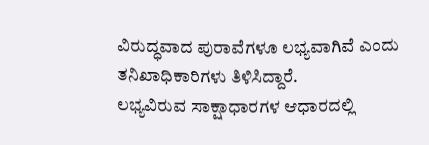ವಿರುದ್ಧವಾದ ಪುರಾವೆಗಳೂ ಲಭ್ಯವಾಗಿವೆ ಎಂದು ತನಿಖಾಧಿಕಾರಿಗಳು ತಿಳಿಸಿದ್ದಾರೆ.
ಲಭ್ಯವಿರುವ ಸಾಕ್ಷಾಧಾರಗಳ ಆಧಾರದಲ್ಲಿ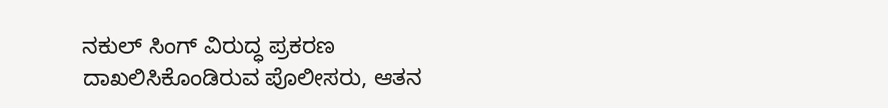ನಕುಲ್ ಸಿಂಗ್ ವಿರುದ್ಧ ಪ್ರಕರಣ ದಾಖಲಿಸಿಕೊಂಡಿರುವ ಪೊಲೀಸರು, ಆತನ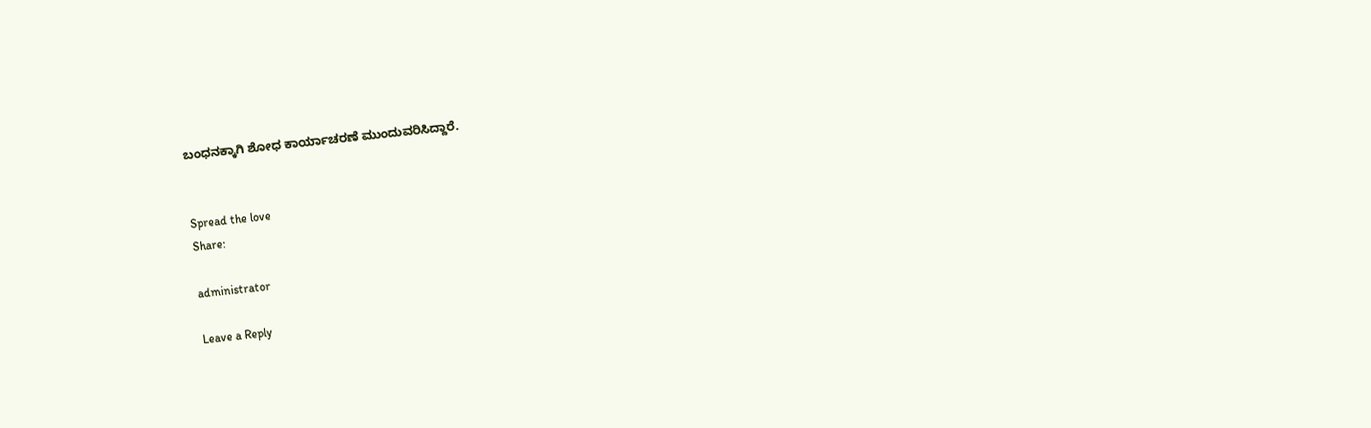ಬಂಧನಕ್ಕಾಗಿ ಶೋಧ ಕಾರ್ಯಾಚರಣೆ ಮುಂದುವರಿಸಿದ್ದಾರೆ.


Spread the love
Share:

administrator

Leave a Reply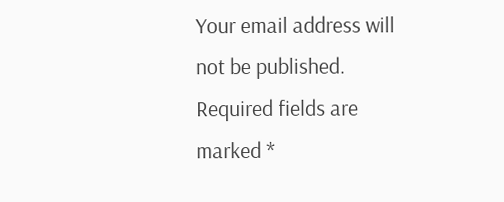Your email address will not be published. Required fields are marked *